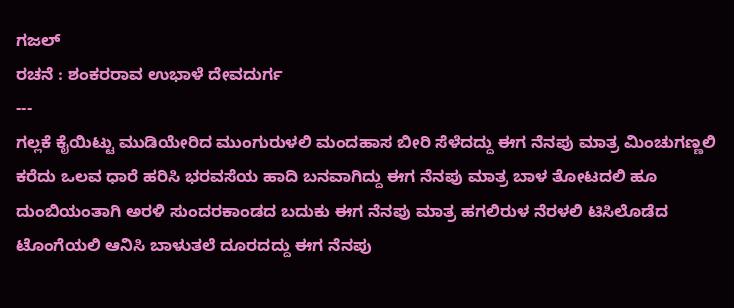ಗಜಲ್
ರಚನೆ : ಶಂಕರರಾವ ಉಭಾಳೆ ದೇವದುರ್ಗ
---
ಗಲ್ಲಕೆ ಕೈಯಿಟ್ಟು ಮುಡಿಯೇರಿದ ಮುಂಗುರುಳಲಿ ಮಂದಹಾಸ ಬೀರಿ ಸೆಳೆದದ್ದು ಈಗ ನೆನಪು ಮಾತ್ರ ಮಿಂಚುಗಣ್ಣಲಿ ಕರೆದು ಒಲವ ಧಾರೆ ಹರಿಸಿ ಭರವಸೆಯ ಹಾದಿ ಬನವಾಗಿದ್ದು ಈಗ ನೆನಪು ಮಾತ್ರ ಬಾಳ ತೋಟದಲಿ ಹೂ ದುಂಬಿಯಂತಾಗಿ ಅರಳಿ ಸುಂದರಕಾಂಡದ ಬದುಕು ಈಗ ನೆನಪು ಮಾತ್ರ ಹಗಲಿರುಳ ನೆರಳಲಿ ಟಿಸಿಲೊಡೆದ ಟೊಂಗೆಯಲಿ ಆನಿಸಿ ಬಾಳುತಲೆ ದೂರದದ್ದು ಈಗ ನೆನಪು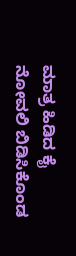ಮಾತ್ರ ಹಿಡಿದ ಕೈ ನೋವಲಿ ಬಿಡಿಸಿಕೊಂಡ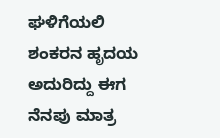ಘಳಿಗೆಯಲಿ ಶಂಕರನ ಹೃದಯ ಅದುರಿದ್ದು ಈಗ ನೆನಪು ಮಾತ್ರ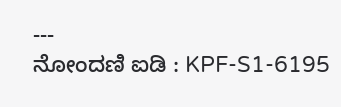---
ನೋಂದಣಿ ಐಡಿ : KPF-S1-6195